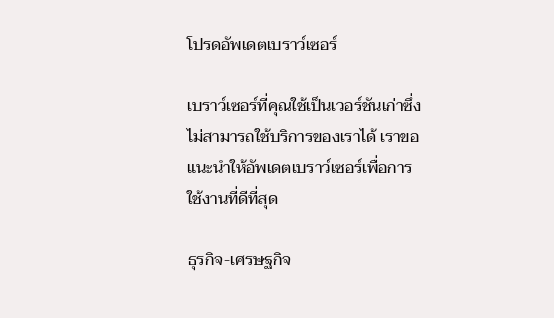โปรดอัพเดตเบราว์เซอร์

เบราว์เซอร์ที่คุณใช้เป็นเวอร์ชันเก่าซึ่งไม่สามารถใช้บริการของเราได้ เราขอแนะนำให้อัพเดตเบราว์เซอร์เพื่อการใช้งานที่ดีที่สุด

ธุรกิจ-เศรษฐกิจ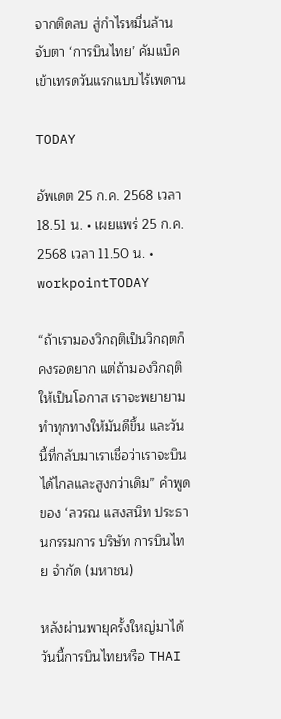จากติดลบ สู่กำไรหมื่นล้าน จับตา ‘การบินไทย’ คัมแบ็ค เข้าเทรดวันแรกแบบไร้เพดาน

TODAY

อัพเดต 25 ก.ค. 2568 เวลา 18.51 น. • เผยแพร่ 25 ก.ค. 2568 เวลา 11.50 น. • workpointTODAY

“ถ้าเรามองวิกฤติเป็นวิกฤตก็คงรอดยาก แต่ถ้ามองวิกฤติให้เป็นโอกาส เราจะพยายามทำทุกทางให้มันดีขึ้น และวันนี้ที่กลับมาเราเชื่อว่าเราจะบินได้ไกลและสูงกว่าเดิม” คำพูดของ ‘ลวรณ แสงสนิท ประธานกรรมการ บริษัท การบินไทย จำกัด (มหาชน)

หลังผ่านพายุครั้งใหญ่มาได้ วันนี้การบินไทยหรือ THAI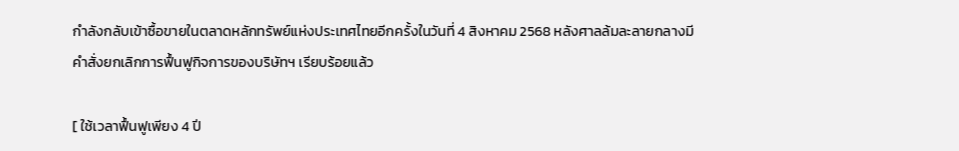กำลังกลับเข้าซื้อขายในตลาดหลักทรัพย์แห่งประเทศไทยอีกครั้งในวันที่ 4 สิงหาคม 2568 หลังศาลล้มละลายกลางมีคำสั่งยกเลิกการฟื้นฟูกิจการของบริษัทฯ เรียบร้อยแล้ว

[ ใช้เวลาฟื้นฟูเพียง 4 ปี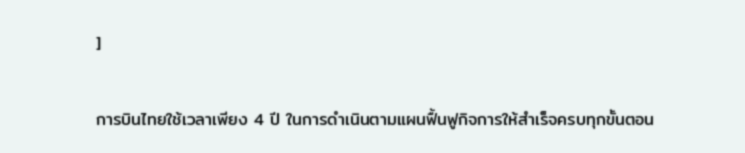]

การบินไทยใช้เวลาเพียง 4 ปี ในการดำเนินตามแผนฟื้นฟูกิจการให้สำเร็จครบทุกขั้นตอน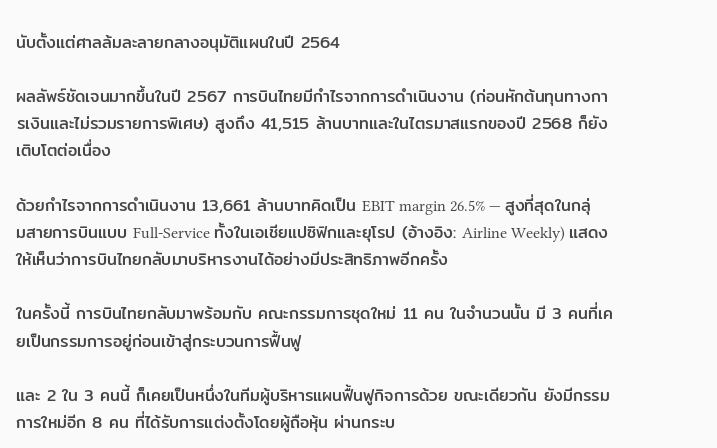นับตั้งแต่ศาลล้มละลายกลางอนุมัติแผนในปี 2564

ผลลัพธ์ชัดเจนมากขึ้นในปี 2567 การบินไทยมีกำไรจากการดำเนินงาน (ก่อนหักต้นทุนทางการเงินและไม่รวมรายการพิเศษ) สูงถึง 41,515 ล้านบาทและในไตรมาสแรกของปี 2568 ก็ยังเติบโตต่อเนื่อง

ด้วยกำไรจากการดำเนินงาน 13,661 ล้านบาทคิดเป็น EBIT margin 26.5% — สูงที่สุดในกลุ่มสายการบินแบบ Full-Service ทั้งในเอเชียแปซิฟิกและยุโรป (อ้างอิง: Airline Weekly) แสดงให้เห็นว่าการบินไทยกลับมาบริหารงานได้อย่างมีประสิทธิภาพอีกครั้ง

ในครั้งนี้ การบินไทยกลับมาพร้อมกับ คณะกรรมการชุดใหม่ 11 คน ในจำนวนนั้น มี 3 คนที่เคยเป็นกรรมการอยู่ก่อนเข้าสู่กระบวนการฟื้นฟู

และ 2 ใน 3 คนนี้ ก็เคยเป็นหนึ่งในทีมผู้บริหารแผนฟื้นฟูกิจการด้วย ขณะเดียวกัน ยังมีกรรมการใหม่อีก 8 คน ที่ได้รับการแต่งตั้งโดยผู้ถือหุ้น ผ่านกระบ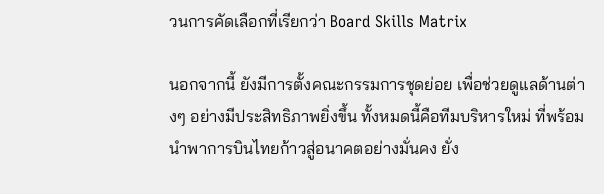วนการคัดเลือกที่เรียกว่า Board Skills Matrix

นอกจากนี้ ยังมีการตั้งคณะกรรมการชุดย่อย เพื่อช่วยดูแลด้านต่างๆ อย่างมีประสิทธิภาพยิ่งขึ้น ทั้งหมดนี้คือทีมบริหารใหม่ ที่พร้อมนำพาการบินไทยก้าวสู่อนาคตอย่างมั่นคง ยั่ง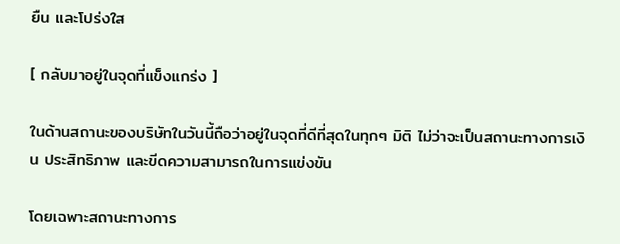ยืน และโปร่งใส

[ กลับมาอยู่ในจุดที่แข็งแกร่ง ]

ในด้านสถานะของบริษัทในวันนี้ถือว่าอยู่ในจุดที่ดีที่สุดในทุกๆ มิติ ไม่ว่าจะเป็นสถานะทางการเงิน ประสิทธิภาพ และขีดความสามารถในการแข่งขัน

โดยเฉพาะสถานะทางการ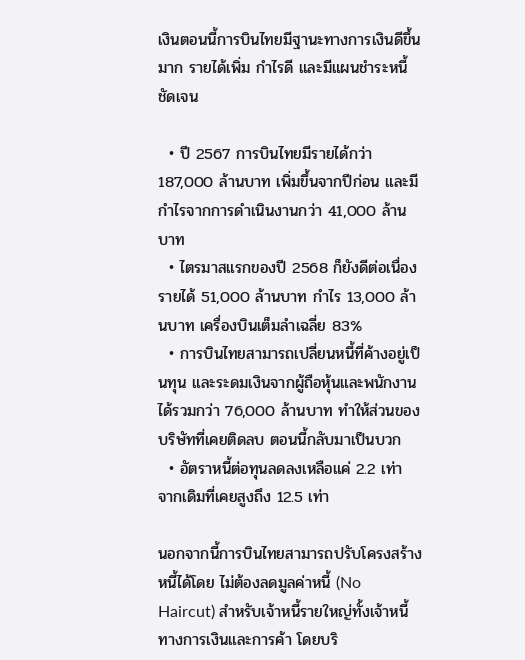เงินตอนนี้การบินไทยมีฐานะทางการเงินดีขึ้นมาก รายได้เพิ่ม กำไรดี และมีแผนชำระหนี้ชัดเจน

  • ปี 2567 การบินไทยมีรายได้กว่า 187,000 ล้านบาท เพิ่มขึ้นจากปีก่อน และมีกำไรจากการดำเนินงานกว่า 41,000 ล้านบาท
  • ไตรมาสแรกของปี 2568 ก็ยังดีต่อเนื่อง รายได้ 51,000 ล้านบาท กำไร 13,000 ล้านบาท เครื่องบินเต็มลำเฉลี่ย 83%
  • การบินไทยสามารถเปลี่ยนหนี้ที่ค้างอยู่เป็นทุน และระดมเงินจากผู้ถือหุ้นและพนักงานได้รวมกว่า 76,000 ล้านบาท ทำให้ส่วนของบริษัทที่เคยติดลบ ตอนนี้กลับมาเป็นบวก
  • อัตราหนี้ต่อทุนลดลงเหลือแค่ 2.2 เท่า จากเดิมที่เคยสูงถึง 12.5 เท่า

นอกจากนี้การบินไทยสามารถปรับโครงสร้างหนี้ได้โดย ไม่ต้องลดมูลค่าหนี้ (No Haircut) สำหรับเจ้าหนี้รายใหญ่ทั้งเจ้าหนี้ทางการเงินและการค้า โดยบริ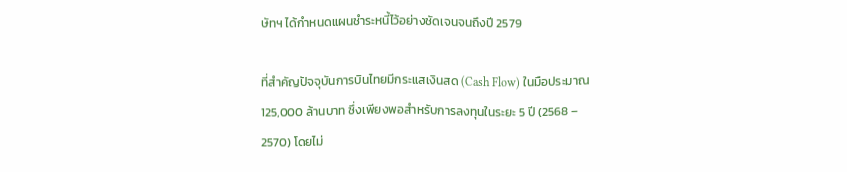ษัทฯ ได้กำหนดแผนชำระหนี้ไว้อย่างชัดเจนจนถึงปี 2579

ที่สำคัญปัจจุบันการบินไทยมีกระแสเงินสด (Cash Flow) ในมือประมาณ 125,000 ล้านบาท ซึ่งเพียงพอสำหรับการลงทุนในระยะ 5 ปี (2568 – 2570) โดยไม่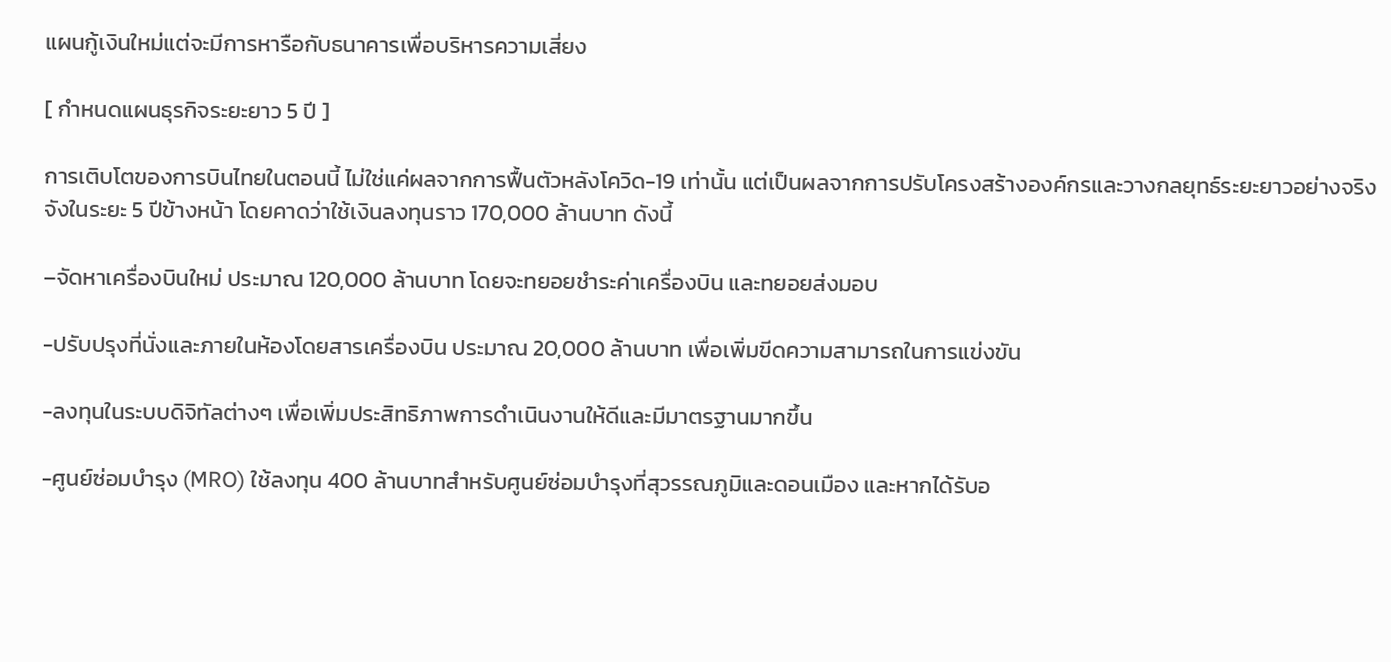แผนกู้เงินใหม่แต่จะมีการหารือกับธนาคารเพื่อบริหารความเสี่ยง

[ กำหนดแผนธุรกิจระยะยาว 5 ปี ]

การเติบโตของการบินไทยในตอนนี้ ไม่ใช่แค่ผลจากการฟื้นตัวหลังโควิด-19 เท่านั้น แต่เป็นผลจากการปรับโครงสร้างองค์กรและวางกลยุทธ์ระยะยาวอย่างจริงจังในระยะ 5 ปีข้างหน้า โดยคาดว่าใช้เงินลงทุนราว 170,000 ล้านบาท ดังนี้

–จัดหาเครื่องบินใหม่ ประมาณ 120,000 ล้านบาท โดยจะทยอยชำระค่าเครื่องบิน และทยอยส่งมอบ

-ปรับปรุงที่นั่งและภายในห้องโดยสารเครื่องบิน ประมาณ 20,000 ล้านบาท เพื่อเพิ่มขีดความสามารถในการแข่งขัน

-ลงทุนในระบบดิจิทัลต่างๆ เพื่อเพิ่มประสิทธิภาพการดำเนินงานให้ดีและมีมาตรฐานมากขึ้น

-ศูนย์ซ่อมบำรุง (MRO) ใช้ลงทุน 400 ล้านบาทสำหรับศูนย์ซ่อมบำรุงที่สุวรรณภูมิและดอนเมือง และหากได้รับอ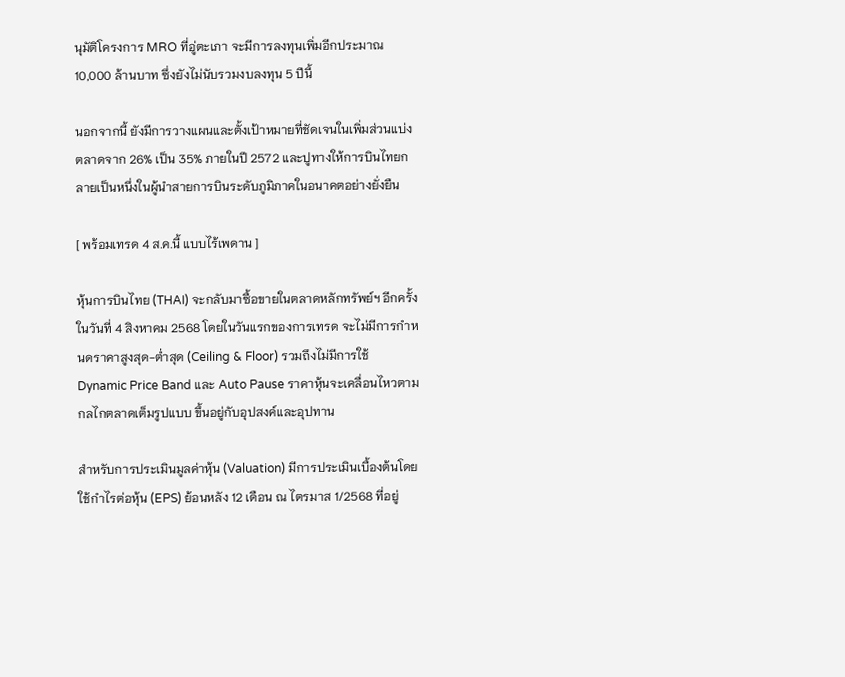นุมัติโครงการ MRO ที่อู่ตะเภา จะมีการลงทุนเพิ่มอีกประมาณ 10,000 ล้านบาท ซึ่งยังไม่นับรวมงบลงทุน 5 ปีนี้

นอกจากนี้ ยังมีการวางแผนและตั้งเป้าหมายที่ชัดเจนในเพิ่มส่วนแบ่งตลาดจาก 26% เป็น 35% ภายในปี 2572 และปูทางให้การบินไทยกลายเป็นหนึ่งในผู้นำสายการบินระดับภูมิภาคในอนาคตอย่างยั่งยืน

[ พร้อมเทรด 4 ส.ค.นี้ แบบไร้เพดาน ]

หุ้นการบินไทย (THAI) จะกลับมาซื้อขายในตลาดหลักทรัพย์ฯ อีกครั้งในวันที่ 4 สิงหาคม 2568 โดยในวันแรกของการเทรด จะไม่มีการกำหนดราคาสูงสุด-ต่ำสุด (Ceiling & Floor) รวมถึงไม่มีการใช้ Dynamic Price Band และ Auto Pause ราคาหุ้นจะเคลื่อนไหวตามกลไกตลาดเต็มรูปแบบ ขึ้นอยู่กับอุปสงค์และอุปทาน

สำหรับการประเมินมูลค่าหุ้น (Valuation) มีการประเมินเบื้องต้นโดยใช้กำไรต่อหุ้น (EPS) ย้อนหลัง 12 เดือน ณ ไตรมาส 1/2568 ที่อยู่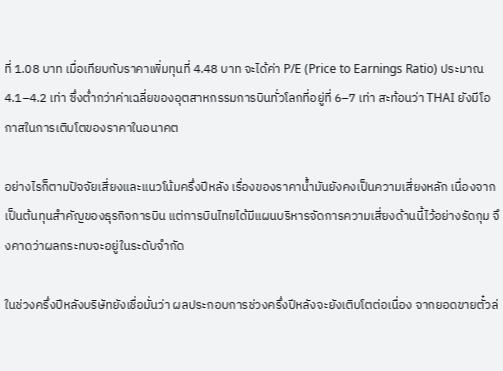ที่ 1.08 บาท เมื่อเทียบกับราคาเพิ่มทุนที่ 4.48 บาท จะได้ค่า P/E (Price to Earnings Ratio) ประมาณ 4.1–4.2 เท่า ซึ่งต่ำกว่าค่าเฉลี่ยของอุตสาหกรรมการบินทั่วโลกที่อยู่ที่ 6–7 เท่า สะท้อนว่า THAI ยังมีโอกาสในการเติบโตของราคาในอนาคต

อย่างไรก็ตามปัจจัยเสี่ยงและแนวโน้มครึ่งปีหลัง เรื่องของราคาน้ำมันยังคงเป็นความเสี่ยงหลัก เนื่องจากเป็นต้นทุนสำคัญของธุรกิจการบิน แต่การบินไทยได้มีแผนบริหารจัดการความเสี่ยงด้านนี้ไว้อย่างรัดกุม จึงคาดว่าผลกระทบจะอยู่ในระดับจำกัด

ในช่วงครึ่งปีหลังบริษัทยังเชื่อมั่นว่า ผลประกอบการช่วงครึ่งปีหลังจะยังเติบโตต่อเนื่อง จากยอดขายตั๋วล่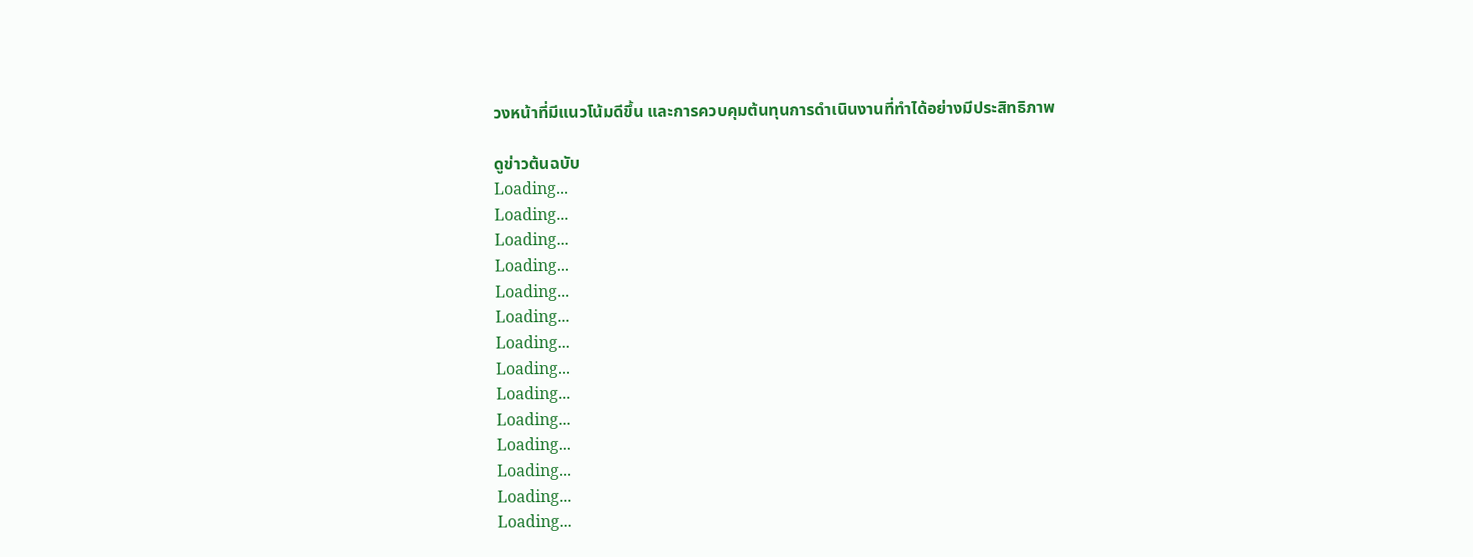วงหน้าที่มีแนวโน้มดีขึ้น และการควบคุมต้นทุนการดำเนินงานที่ทำได้อย่างมีประสิทธิภาพ

ดูข่าวต้นฉบับ
Loading...
Loading...
Loading...
Loading...
Loading...
Loading...
Loading...
Loading...
Loading...
Loading...
Loading...
Loading...
Loading...
Loading...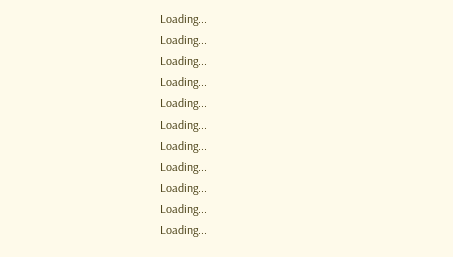Loading...
Loading...
Loading...
Loading...
Loading...
Loading...
Loading...
Loading...
Loading...
Loading...
Loading...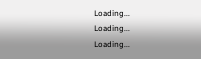Loading...
Loading...
Loading...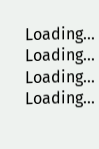Loading...
Loading...
Loading...
Loading...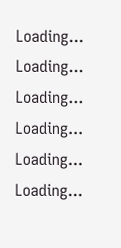Loading...
Loading...
Loading...
Loading...
Loading...
Loading...